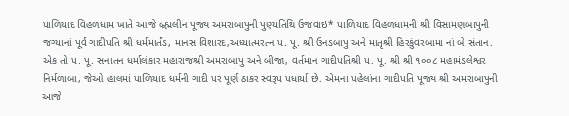પાળિયાદ વિહળધામ ખાતે આજે બ્ર્હ્મલીન પૂજ્ય અમરાબાપુની પુણ્યતિથિ ઉજવાઇ* પાળિયાદ વિહળધામની શ્રી વિસામણબાપુની જગ્યાનાં પૂર્વ ગાદીપતિ શ્રી ધર્મમાર્તંડ, માનસ વિશારદ,અધ્યાત્મરત્ન પ. પૂ. શ્રી ઉનડબાપુ અને માતૃશ્રી હિરકુંવરબામા નાં બે સંતાન. એક તો પ. પૂ. સનાતન ધર્માલંકાર મહારાજશ્રી અમરાબાપુ અને બીજા, વર્તમાન ગાદીપતિશ્રી પ. પૂ. શ્રી શ્રી ૧૦૦૮ મહામંડલેશ્વર નિર્મળાબા, જેઓ હાલમાં પાળિયાદ ધર્મની ગાદી પર પૂર્ણ ઠાકર સ્વરૂપ પધાર્યા છે. એમના પહેલાંના ગાદીપતિ પૂજ્ય શ્રી અમરાબાપુની આજે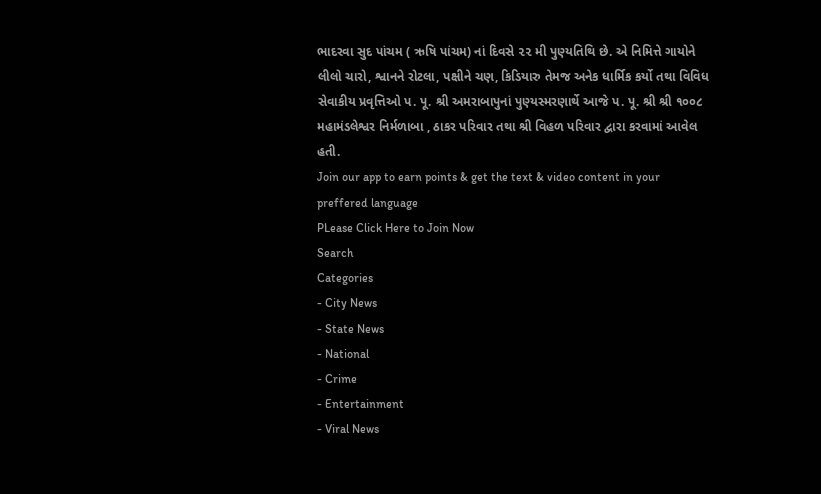ભાદરવા સુદ પાંચમ ( ઋષિ પાંચમ) નાં દિવસે ૨૨ મી પુણ્યતિથિ છે. એ નિમિત્તે ગાયોને લીલો ચારો, શ્વાનને રોટલા, પક્ષીને ચણ, કિડિયારુ તેમજ અનેક ધાર્મિક કર્યો તથા વિવિધ સેવાકીય પ્રવૃત્તિઓ પ. પૂ. શ્રી અમરાબાપુનાં પુણ્યસ્મરણાર્થે આજે પ. પૂ. શ્રી શ્રી ૧૦૦૮ મહામંડલેશ્વર નિર્મળાબા , ઠાકર પરિવાર તથા શ્રી વિહળ પરિવાર દ્વારા કરવામાં આવેલ હતી.
Join our app to earn points & get the text & video content in your preffered language
PLease Click Here to Join Now
Search
Categories
- City News
- State News
- National
- Crime
- Entertainment
- Viral News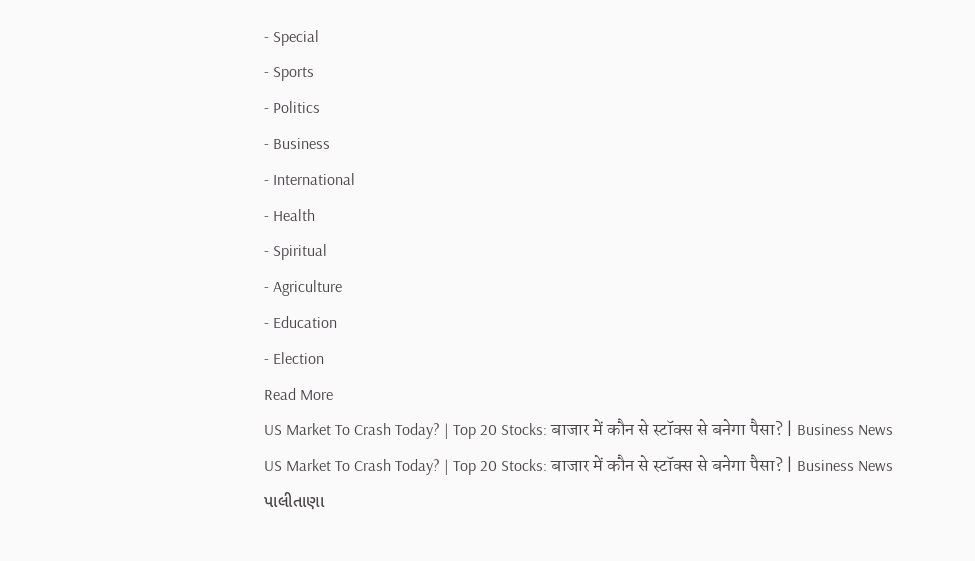- Special
- Sports
- Politics
- Business
- International
- Health
- Spiritual
- Agriculture
- Education
- Election
Read More
US Market To Crash Today? | Top 20 Stocks: बाजार में कौन से स्टॉक्स से बनेगा पैसा? | Business News
US Market To Crash Today? | Top 20 Stocks: बाजार में कौन से स्टॉक्स से बनेगा पैसा? | Business News
પાલીતાણા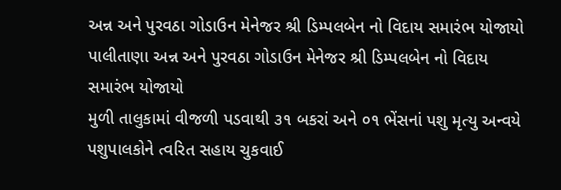અન્ન અને પુરવઠા ગોડાઉન મેનેજર શ્રી ડિમ્પલબેન નો વિદાય સમારંભ યોજાયો
પાલીતાણા અન્ન અને પુરવઠા ગોડાઉન મેનેજર શ્રી ડિમ્પલબેન નો વિદાય સમારંભ યોજાયો
મુળી તાલુકામાં વીજળી પડવાથી ૩૧ બકરાં અને ૦૧ ભેંસનાં પશુ મૃત્યુ અન્વયે પશુપાલકોને ત્વરિત સહાય ચુકવાઈ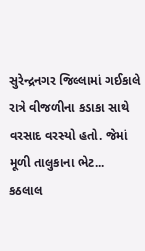સુરેન્દ્રનગર જિલ્લામાં ગઈકાલે રાત્રે વીજળીના કડાકા સાથે વરસાદ વરસ્યો હતો. જેમાં મૂળી તાલુકાના ભેટ...
કઠલાલ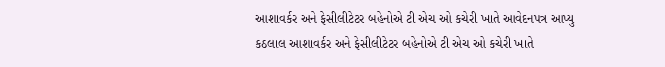આશાવર્કર અને ફેસીલીટેટર બહેનોએ ટી એચ ઓ કચેરી ખાતે આવેદનપત્ર આપ્યુ
કઠલાલ આશાવર્કર અને ફેસીલીટેટર બહેનોએ ટી એચ ઓ કચેરી ખાતે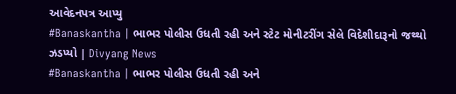આવેદનપત્ર આપ્યુ
#Banaskantha | ભાભર પોલીસ ઉધતી રહી અને સ્ટેટ મોનીટરીંગ સેલે વિદેશીદારૂનો જથ્થો ઝડપ્યો | Divyang News
#Banaskantha | ભાભર પોલીસ ઉધતી રહી અને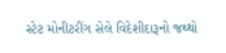સ્ટેટ મોનીટરીંગ સેલે વિદેશીદારૂનો જથ્થો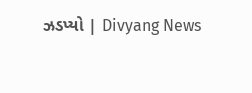ઝડપ્યો | Divyang News